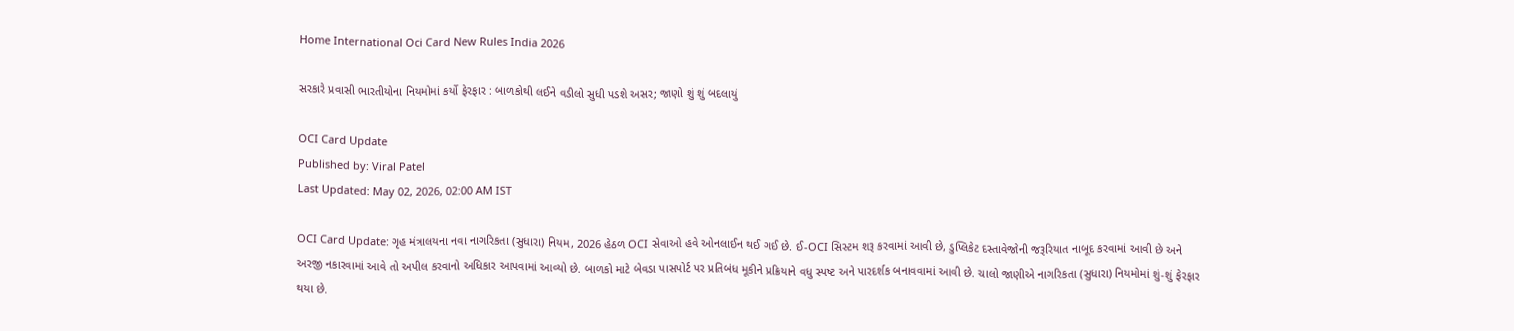Home International Oci Card New Rules India 2026

સરકારે પ્રવાસી ભારતીયોના નિયમોમાં કર્યો ફેરફાર : બાળકોથી લઈને વડીલો સુધી પડશે અસર; જાણો શું શું બદલાયું

OCI Card Update
Published by: Viral Patel
Last Updated: May 02, 2026, 02:00 AM IST

OCI Card Update: ગૃહ મંત્રાલયના નવા નાગરિકતા (સુધારા) નિયમ, 2026 હેઠળ OCI સેવાઓ હવે ઓનલાઈન થઈ ગઈ છે. ઈ-OCI સિસ્ટમ શરૂ કરવામાં આવી છે, ડુપ્લિકેટ દસ્તાવેજોની જરૂરિયાત નાબૂદ કરવામાં આવી છે અને અરજી નકારવામાં આવે તો અપીલ કરવાનો અધિકાર આપવામાં આવ્યો છે. બાળકો માટે બેવડા પાસપોર્ટ પર પ્રતિબંધ મૂકીને પ્રક્રિયાને વધુ સ્પષ્ટ અને પારદર્શક બનાવવામાં આવી છે. ચાલો જાણીએ નાગરિકતા (સુધારા) નિયમોમાં શું-શું ફેરફાર થયા છે.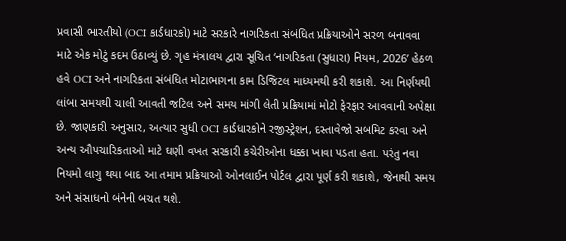પ્રવાસી ભારતીયો (OCI કાર્ડધારકો) માટે સરકારે નાગરિકતા સંબંધિત પ્રક્રિયાઓને સરળ બનાવવા માટે એક મોટું કદમ ઉઠાવ્યું છે. ગૃહ મંત્રાલય દ્વારા સૂચિત ‘નાગરિકતા (સુધારા) નિયમ, 2026’ હેઠળ હવે OCI અને નાગરિકતા સંબંધિત મોટાભાગના કામ ડિજિટલ માધ્યમથી કરી શકાશે. આ નિર્ણયથી લાંબા સમયથી ચાલી આવતી જટિલ અને સમય માંગી લેતી પ્રક્રિયામાં મોટો ફેરફાર આવવાની અપેક્ષા છે. જાણકારી અનુસાર, અત્યાર સુધી OCI કાર્ડધારકોને રજીસ્ટ્રેશન, દસ્તાવેજો સબમિટ કરવા અને અન્ય ઔપચારિકતાઓ માટે ઘણી વખત સરકારી કચેરીઓના ધક્કા ખાવા પડતા હતા. પરંતુ નવા નિયમો લાગુ થયા બાદ આ તમામ પ્રક્રિયાઓ ઓનલાઈન પોર્ટલ દ્વારા પૂર્ણ કરી શકાશે, જેનાથી સમય અને સંસાધનો બંનેની બચત થશે.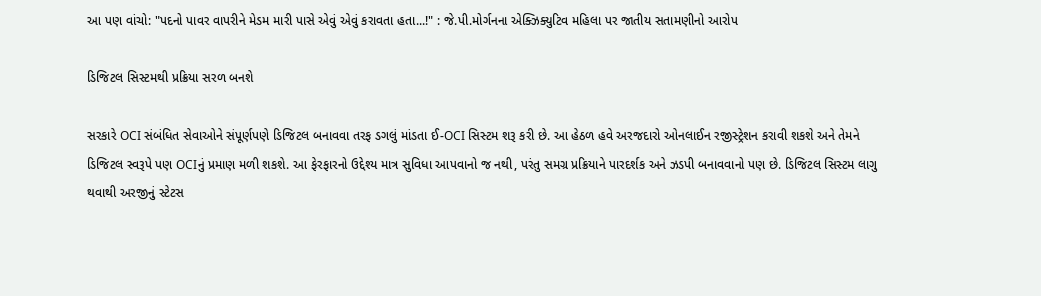આ પણ વાંચો: "પદનો પાવર વાપરીને મેડમ મારી પાસે એવું એવું કરાવતા હતા...!" : જે.પી.મોર્ગનના એક્ઝિક્યુટિવ મહિલા પર જાતીય સતામણીનો આરોપ

ડિજિટલ સિસ્ટમથી પ્રક્રિયા સરળ બનશે

સરકારે OCI સંબંધિત સેવાઓને સંપૂર્ણપણે ડિજિટલ બનાવવા તરફ ડગલું માંડતા ઈ-OCI સિસ્ટમ શરૂ કરી છે. આ હેઠળ હવે અરજદારો ઓનલાઈન રજીસ્ટ્રેશન કરાવી શકશે અને તેમને ડિજિટલ સ્વરૂપે પણ OCIનું પ્રમાણ મળી શકશે. આ ફેરફારનો ઉદ્દેશ્ય માત્ર સુવિધા આપવાનો જ નથી, પરંતુ સમગ્ર પ્રક્રિયાને પારદર્શક અને ઝડપી બનાવવાનો પણ છે. ડિજિટલ સિસ્ટમ લાગુ થવાથી અરજીનું સ્ટેટસ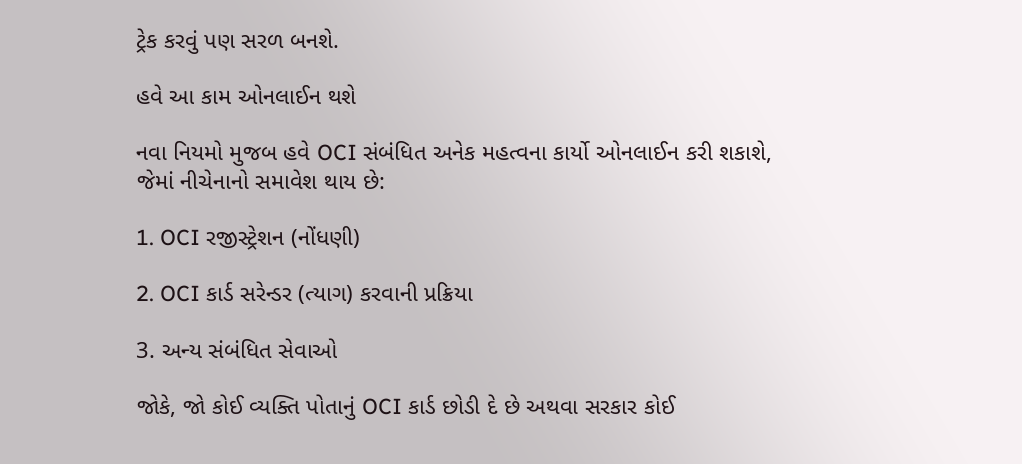ટ્રેક કરવું પણ સરળ બનશે.

હવે આ કામ ઓનલાઈન થશે

નવા નિયમો મુજબ હવે OCI સંબંધિત અનેક મહત્વના કાર્યો ઓનલાઈન કરી શકાશે, જેમાં નીચેનાનો સમાવેશ થાય છે:

1. OCI રજીસ્ટ્રેશન (નોંધણી)

2. OCI કાર્ડ સરેન્ડર (ત્યાગ) કરવાની પ્રક્રિયા

3. અન્ય સંબંધિત સેવાઓ

જોકે, જો કોઈ વ્યક્તિ પોતાનું OCI કાર્ડ છોડી દે છે અથવા સરકાર કોઈ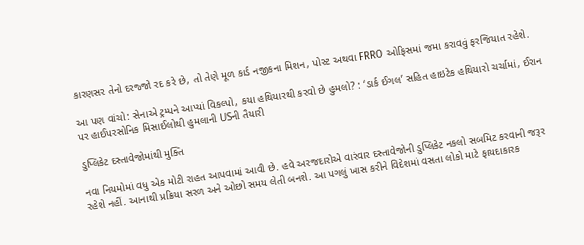કારણસર તેનો દરજ્જો રદ કરે છે, તો તેણે મૂળ કાર્ડ નજીકના મિશન, પોસ્ટ અથવા FRRO ઓફિસમાં જમા કરાવવું ફરજિયાત રહેશે.

આ પણ વાંચો: સેનાએ ટ્રમ્પને આપ્યાં વિકલ્પો, કયા હથિયારથી કરવો છે હુમલો? : ‘ડાર્ક ઈગલ’ સહિત હાઇટેક હથિયારો ચર્ચામાં, ઈરાન પર હાઈપરસોનિક મિસાઈલોથી હુમલાની USની તૈયારી

ડુપ્લિકેટ દસ્તાવેજોમાંથી મુક્તિ

નવા નિયમોમાં વધુ એક મોટી રાહત આપવામાં આવી છે. હવે અરજદારોએ વારંવાર દસ્તાવેજોની ડુપ્લિકેટ નકલો સબમિટ કરવાની જરૂર રહેશે નહીં. આનાથી પ્રક્રિયા સરળ અને ઓછો સમય લેતી બનશે. આ પગલું ખાસ કરીને વિદેશમાં વસતા લોકો માટે ફાયદાકારક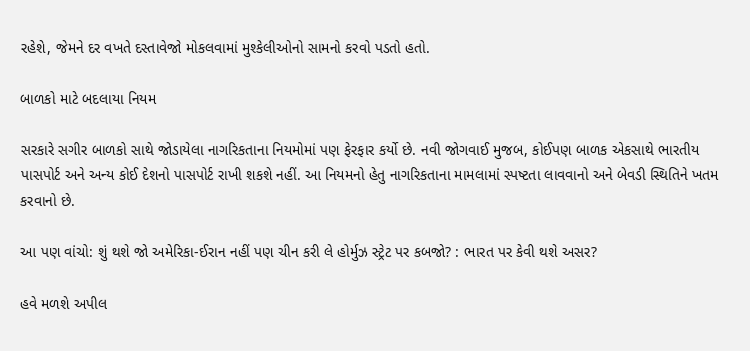રહેશે, જેમને દર વખતે દસ્તાવેજો મોકલવામાં મુશ્કેલીઓનો સામનો કરવો પડતો હતો.

બાળકો માટે બદલાયા નિયમ

સરકારે સગીર બાળકો સાથે જોડાયેલા નાગરિકતાના નિયમોમાં પણ ફેરફાર કર્યો છે. નવી જોગવાઈ મુજબ, કોઈપણ બાળક એકસાથે ભારતીય પાસપોર્ટ અને અન્ય કોઈ દેશનો પાસપોર્ટ રાખી શકશે નહીં. આ નિયમનો હેતુ નાગરિકતાના મામલામાં સ્પષ્ટતા લાવવાનો અને બેવડી સ્થિતિને ખતમ કરવાનો છે.

આ પણ વાંચો: શું થશે જો અમેરિકા-ઈરાન નહીં પણ ચીન કરી લે હોર્મુઝ સ્ટ્રેટ પર કબજો? : ભારત પર કેવી થશે અસર?

હવે મળશે અપીલ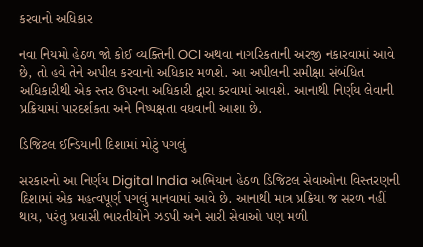કરવાનો અધિકાર

નવા નિયમો હેઠળ જો કોઈ વ્યક્તિની OCI અથવા નાગરિકતાની અરજી નકારવામાં આવે છે, તો હવે તેને અપીલ કરવાનો અધિકાર મળશે. આ અપીલની સમીક્ષા સંબંધિત અધિકારીથી એક સ્તર ઉપરના અધિકારી દ્વારા કરવામાં આવશે. આનાથી નિર્ણય લેવાની પ્રક્રિયામાં પારદર્શકતા અને નિષ્પક્ષતા વધવાની આશા છે.

ડિજિટલ ઈન્ડિયાની દિશામાં મોટું પગલું

સરકારનો આ નિર્ણય Digital India અભિયાન હેઠળ ડિજિટલ સેવાઓના વિસ્તરણની દિશામાં એક મહત્વપૂર્ણ પગલું માનવામાં આવે છે. આનાથી માત્ર પ્રક્રિયા જ સરળ નહીં થાય, પરંતુ પ્રવાસી ભારતીયોને ઝડપી અને સારી સેવાઓ પણ મળી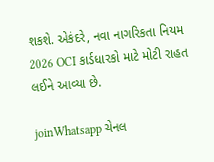શકશે. એકંદરે, નવા નાગરિકતા નિયમ 2026 OCI કાર્ડધારકો માટે મોટી રાહત લઈને આવ્યા છે.

joinWhatsapp ચેનલ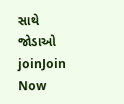સાથે જોડાઓ
joinJoin Now